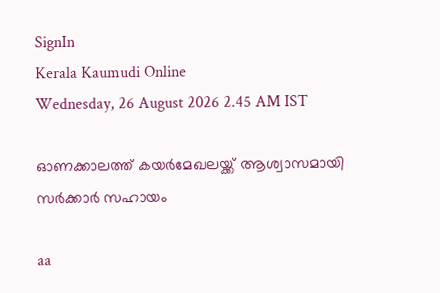SignIn
Kerala Kaumudi Online
Wednesday, 26 August 2026 2.45 AM IST

ഓണക്കാലത്ത് കയർമേഖലയ്ക്ക് ആശ്വാസമായി സർക്കാർ സഹായം

aa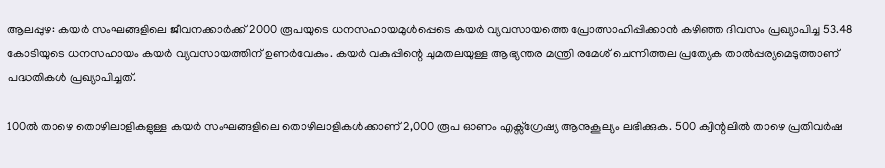ആലപ്പുഴ: കയർ സംഘങ്ങളിലെ ജീവനക്കാർക്ക് 2000 രൂപയുടെ ധനസഹായമുൾപ്പെടെ കയർ വ്യവസായത്തെ പ്രോത്സാഹിപ്പിക്കാൻ കഴിഞ്ഞ ദിവസം പ്രഖ്യാപിച്ച 53.48 കോടിയുടെ ധനസഹായം കയർ വ്യവസായത്തിന് ഉണർവേകും. കയർ വകുപ്പിന്റെ ചുമതലയുള്ള ആഭ്യന്തര മന്ത്രി രമേശ് ചെന്നിത്തല പ്രത്യേക താൽപ്പര്യമെടുത്താണ് പദ്ധതികൾ പ്രഖ്യാപിച്ചത്.

100ൽ താഴെ തൊഴിലാളികളുള്ള കയർ സംഘങ്ങളിലെ തൊഴിലാളികൾക്കാണ് 2,000 രൂപ ഓണം എക്സ്ഗ്രേഷ്യ ആനുകൂല്യം ലഭിക്കുക. 500 ക്വിന്റലിൽ താഴെ പ്രതിവർഷ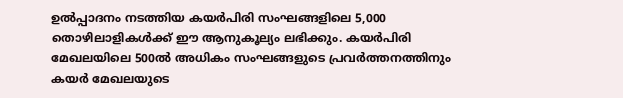ഉൽപ്പാദനം നടത്തിയ കയർപിരി സംഘങ്ങളിലെ 5,000 തൊഴിലാളികൾക്ക് ഈ ആനുകൂല്യം ലഭിക്കും. കയർപിരി മേഖലയിലെ 500ൽ അധികം സംഘങ്ങളുടെ പ്രവർത്തനത്തിനും കയർ മേഖലയുടെ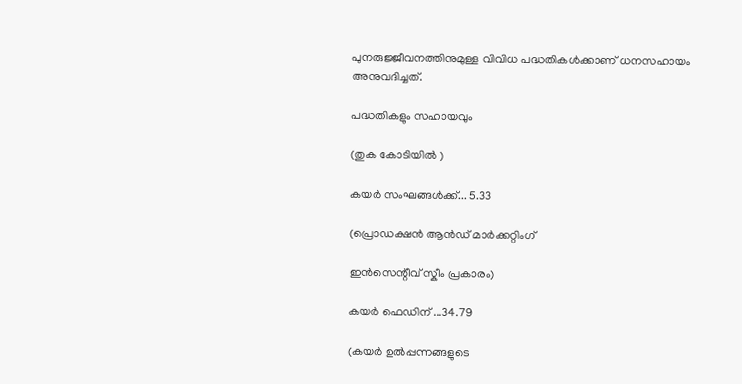പുനരുജ്ജീവനത്തിനുമുള്ള വിവിധ പദ്ധതികൾക്കാണ് ധനസഹായം അനുവദിച്ചത്.

പദ്ധതികളും സഹായവും

(തുക കോടിയിൽ )

കയർ സംഘങ്ങൾക്ക്... 5.33

(പ്രൊഡക്ഷൻ ആൻഡ് മാർക്കറ്റിംഗ്

ഇൻസെന്റീവ് സ്കീം പ്രകാരം)

കയർ ഫെഡിന് ...34.79

(കയർ ഉൽപ്പന്നങ്ങളുടെ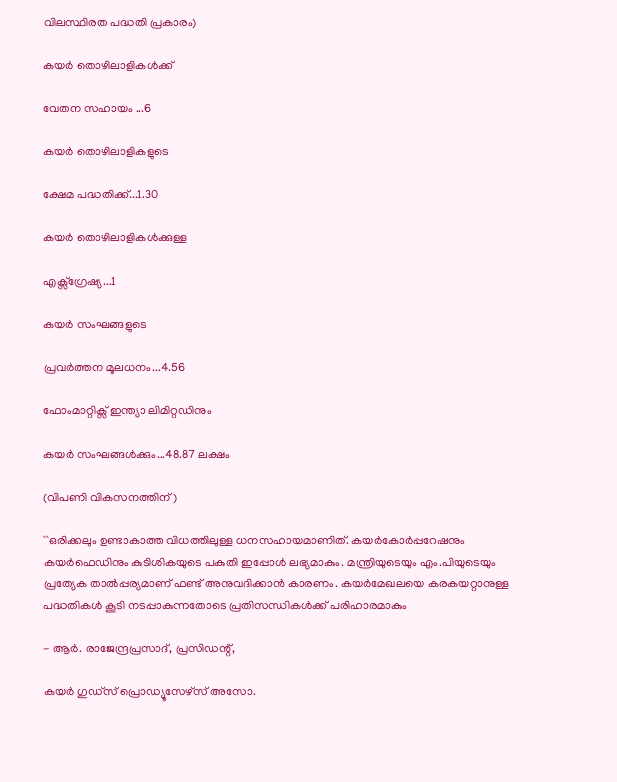വിലസ്ഥിരത പദ്ധതി പ്രകാരം)

കയർ തൊഴിലാളികൾക്ക്

വേതന സഹായം ...6

കയർ തൊഴിലാളികളുടെ

ക്ഷേമ പദ്ധതിക്ക്...1.30

കയർ തൊഴിലാളികൾക്കുള്ള

എക്സ്ഗ്രേഷ്യ...1

കയർ സംഘങ്ങളുടെ

പ്രവർത്തന മൂലധനം...4.56

ഫോംമാറ്റിക്സ് ഇന്ത്യാ ലിമിറ്റഡിനും

കയർ സംഘങ്ങൾക്കും...48.87 ലക്ഷം

(വിപണി വികസനത്തിന്)

``ഒരിക്കലും ഉണ്ടാകാത്ത വിധത്തിലുള്ള ധനസഹായമാണിത്. കയർകോർപ്പറേഷനും കയർഫെഡിനും കുടിശികയുടെ പകുതി ഇപ്പോൾ ലഭ്യമാകും. മന്ത്രിയുടെയും എം.പിയുടെയും പ്രത്യേക താൽപ്പര്യമാണ് ഫണ്ട് അനുവദിക്കാൻ കാരണം. കയർമേഖലയെ കരകയറ്റാനുള്ള പദ്ധതികൾ കൂടി നടപ്പാകുന്നതോടെ പ്രതിസന്ധികൾക്ക് പരിഹാരമാകും

- ആർ. രാജേന്ദ്രപ്രസാദ്, പ്രസിഡന്റ്,

കയർ ഗുഡ്സ് പ്രൊഡ്യൂസേഴ്സ് അസോ.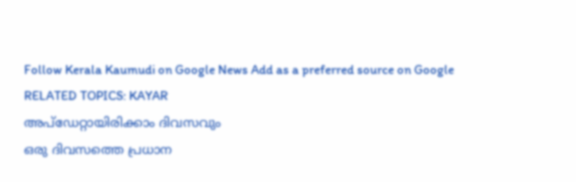Follow Kerala Kaumudi on Google News Add as a preferred source on Google
RELATED TOPICS: KAYAR
അപ്ഡേറ്റായിരിക്കാം ദിവസവും
ഒരു ദിവസത്തെ പ്രധാന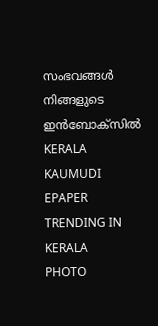സംഭവങ്ങൾ നിങ്ങളുടെ ഇൻബോക്സിൽ
KERALA KAUMUDI EPAPER
TRENDING IN KERALA
PHOTO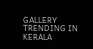GALLERY
TRENDING IN KERALA